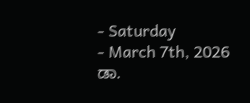- Saturday
- March 7th, 2026
ಡಾ.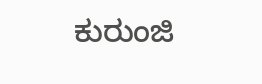ಕುರುಂಜಿ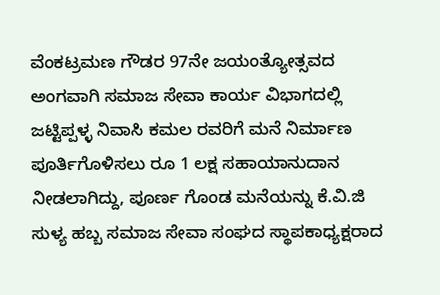ವೆಂಕಟ್ರಮಣ ಗೌಡರ 97ನೇ ಜಯಂತ್ಯೋತ್ಸವದ ಅಂಗವಾಗಿ ಸಮಾಜ ಸೇವಾ ಕಾರ್ಯ ವಿಭಾಗದಲ್ಲಿ ಜಟ್ಟಿಪ್ಪಳ್ಳ ನಿವಾಸಿ ಕಮಲ ರವರಿಗೆ ಮನೆ ನಿರ್ಮಾಣ ಪೂರ್ತಿಗೊಳಿಸಲು ರೂ 1 ಲಕ್ಷ ಸಹಾಯಾನುದಾನ ನೀಡಲಾಗಿದ್ದು, ಪೂರ್ಣ ಗೊಂಡ ಮನೆಯನ್ನು ಕೆ.ವಿ.ಜಿ ಸುಳ್ಯ ಹಬ್ಬ ಸಮಾಜ ಸೇವಾ ಸಂಘದ ಸ್ಥಾಪಕಾಧ್ಯಕ್ಷರಾದ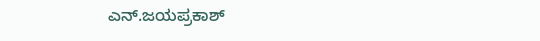ಎನ್.ಜಯಪ್ರಕಾಶ್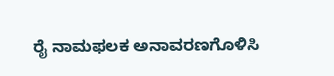ರೈ ನಾಮಫಲಕ ಅನಾವರಣಗೊಳಿಸಿ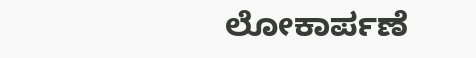ಲೋಕಾರ್ಪಣೆ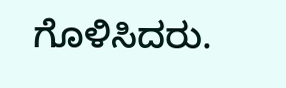ಗೊಳಿಸಿದರು.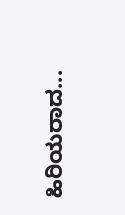ಹಿರಿಯರಾದ...